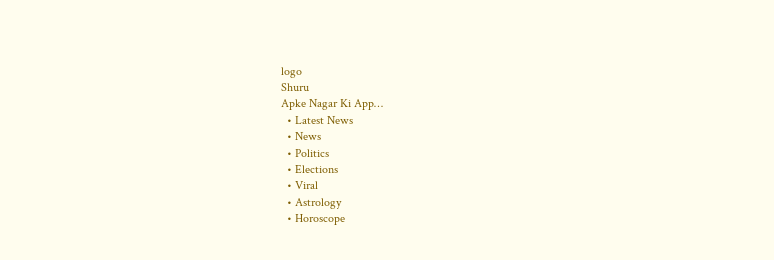logo
Shuru
Apke Nagar Ki App…
  • Latest News
  • News
  • Politics
  • Elections
  • Viral
  • Astrology
  • Horoscope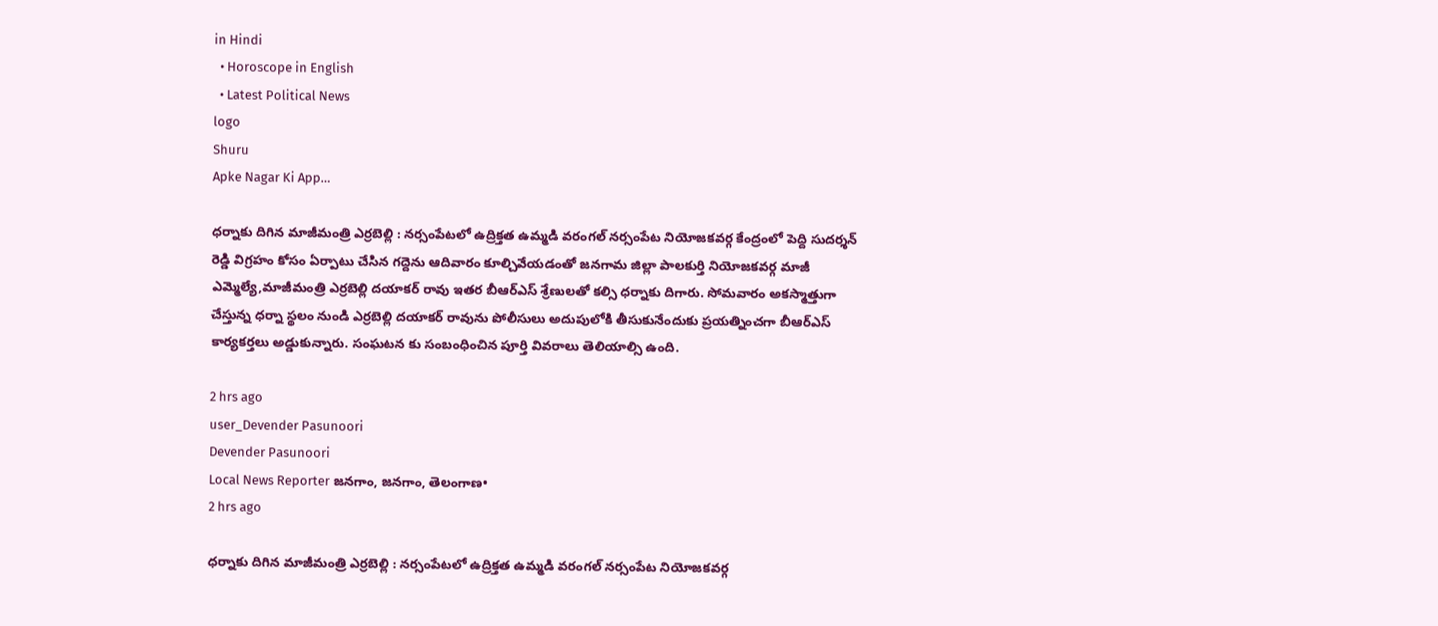in Hindi
  • Horoscope in English
  • Latest Political News
logo
Shuru
Apke Nagar Ki App…

ధర్నాకు దిగిన మాజీమంత్రి ఎర్రబెల్లి : నర్సంపేటలో ఉద్రిక్తత ఉమ్మడి వరంగల్ నర్సంపేట నియోజకవర్గ కేంద్రంలో పెద్ది సుదర్శన్ రెడ్డి విగ్రహం కోసం ఏర్పాటు చేసిన గద్దెను ఆదివారం కూల్చివేయడంతో జనగామ జిల్లా పాలకుర్తి నియోజకవర్గ మాజీ ఎమ్మెల్యే,మాజీమంత్రి ఎర్రబెల్లి దయాకర్ రావు ఇతర బీఆర్ఎస్ శ్రేణులతో కల్సి ధర్నాకు దిగారు. సోమవారం అకస్మాత్తుగా చేస్తున్న ధర్నా స్థలం నుండి ఎర్రబెల్లి దయాకర్ రావును పోలీసులు అదుపులోకి తీసుకునేందుకు ప్రయత్నించగా బీఆర్ఎస్ కార్యకర్తలు అడ్డుకున్నారు. సంఘటన కు సంబంధించిన పూర్తి వివరాలు తెలియాల్సి ఉంది.

2 hrs ago
user_Devender Pasunoori
Devender Pasunoori
Local News Reporter జనగాం, జనగాం, తెలంగాణ•
2 hrs ago

ధర్నాకు దిగిన మాజీమంత్రి ఎర్రబెల్లి : నర్సంపేటలో ఉద్రిక్తత ఉమ్మడి వరంగల్ నర్సంపేట నియోజకవర్గ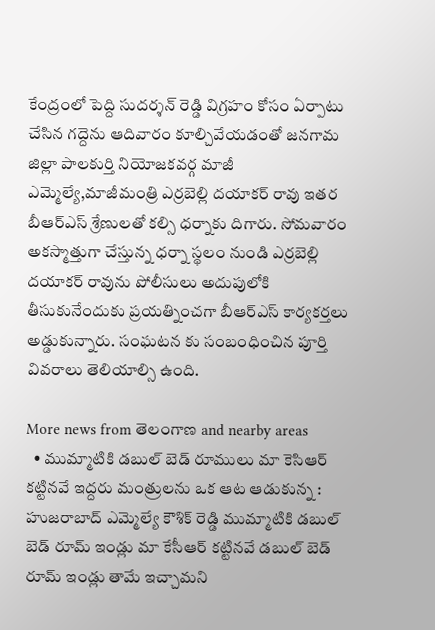కేంద్రంలో పెద్ది సుదర్శన్ రెడ్డి విగ్రహం కోసం ఏర్పాటు చేసిన గద్దెను ఆదివారం కూల్చివేయడంతో జనగామ జిల్లా పాలకుర్తి నియోజకవర్గ మాజీ ఎమ్మెల్యే,మాజీమంత్రి ఎర్రబెల్లి దయాకర్ రావు ఇతర బీఆర్ఎస్ శ్రేణులతో కల్సి ధర్నాకు దిగారు. సోమవారం అకస్మాత్తుగా చేస్తున్న ధర్నా స్థలం నుండి ఎర్రబెల్లి దయాకర్ రావును పోలీసులు అదుపులోకి తీసుకునేందుకు ప్రయత్నించగా బీఆర్ఎస్ కార్యకర్తలు అడ్డుకున్నారు. సంఘటన కు సంబంధించిన పూర్తి వివరాలు తెలియాల్సి ఉంది.

More news from తెలంగాణ and nearby areas
  • ముమ్మాటికి డబుల్ బెడ్ రూములు మా కెసిఆర్ కట్టినవే ఇద్దరు మంత్రులను ఒక ఆట ఆడుకున్న : హుజరాబాద్ ఎమ్మెల్యే కౌశిక్ రెడ్డి ముమ్మాటికి డబుల్ బెడ్ రూమ్ ఇండ్లు మా కేసీఆర్ కట్టినవే డబుల్ బెడ్ రూమ్ ఇండ్లు తామే ఇచ్చామని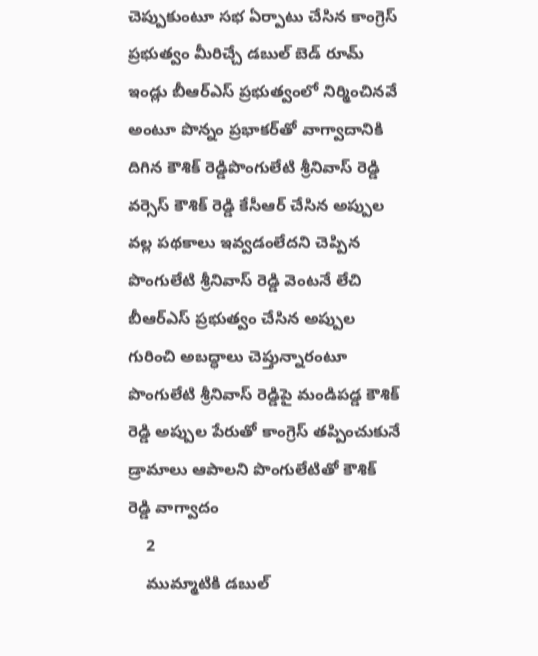చెప్పుకుంటూ సభ ఏర్పాటు చేసిన కాంగ్రెస్ ప్రభుత్వం మీరిచ్చే డబుల్ బెడ్ రూమ్ ఇండ్లు బీఆర్ఎస్ ప్రభుత్వంలో నిర్మించినవే అంటూ పొన్నం ప్రభాకర్‌తో వాగ్వాదానికి దిగిన కౌశిక్ రెడ్డిపొంగులేటి శ్రీనివాస్ రెడ్డి వర్సెస్ కౌశిక్ రెడ్డి కేసీఆర్ చేసిన అప్పుల వల్ల పథకాలు ఇవ్వడంలేదని చెప్పిన పొంగులేటి శ్రీనివాస్ రెడ్డి వెంటనే లేచి బీఆర్ఎస్ ప్రభుత్వం చేసిన అప్పుల గురించి అబద్ధాలు చెప్తున్నారంటూ పొంగులేటి శ్రీనివాస్ రెడ్డిపై మండిపడ్డ కౌశిక్ రెడ్డి అప్పుల పేరుతో కాంగ్రెస్ తప్పించుకునే డ్రామాలు ఆపాలని పొంగులేటితో కౌశిక్ రెడ్డి వాగ్వాదం
    2
    ముమ్మాటికి డబుల్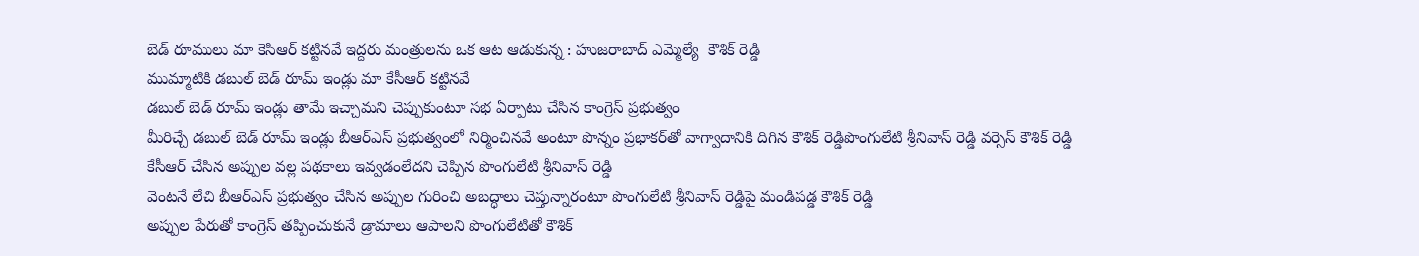బెడ్ రూములు మా కెసిఆర్ కట్టినవే ఇద్దరు మంత్రులను ఒక ఆట ఆడుకున్న : హుజరాబాద్ ఎమ్మెల్యే  కౌశిక్ రెడ్డి
ముమ్మాటికి డబుల్ బెడ్ రూమ్ ఇండ్లు మా కేసీఆర్ కట్టినవే
డబుల్ బెడ్ రూమ్ ఇండ్లు తామే ఇచ్చామని చెప్పుకుంటూ సభ ఏర్పాటు చేసిన కాంగ్రెస్ ప్రభుత్వం
మీరిచ్చే డబుల్ బెడ్ రూమ్ ఇండ్లు బీఆర్ఎస్ ప్రభుత్వంలో నిర్మించినవే అంటూ పొన్నం ప్రభాకర్‌తో వాగ్వాదానికి దిగిన కౌశిక్ రెడ్డిపొంగులేటి శ్రీనివాస్ రెడ్డి వర్సెస్ కౌశిక్ రెడ్డి
కేసీఆర్ చేసిన అప్పుల వల్ల పథకాలు ఇవ్వడంలేదని చెప్పిన పొంగులేటి శ్రీనివాస్ రెడ్డి
వెంటనే లేచి బీఆర్ఎస్ ప్రభుత్వం చేసిన అప్పుల గురించి అబద్ధాలు చెప్తున్నారంటూ పొంగులేటి శ్రీనివాస్ రెడ్డిపై మండిపడ్డ కౌశిక్ రెడ్డి
అప్పుల పేరుతో కాంగ్రెస్ తప్పించుకునే డ్రామాలు ఆపాలని పొంగులేటితో కౌశిక్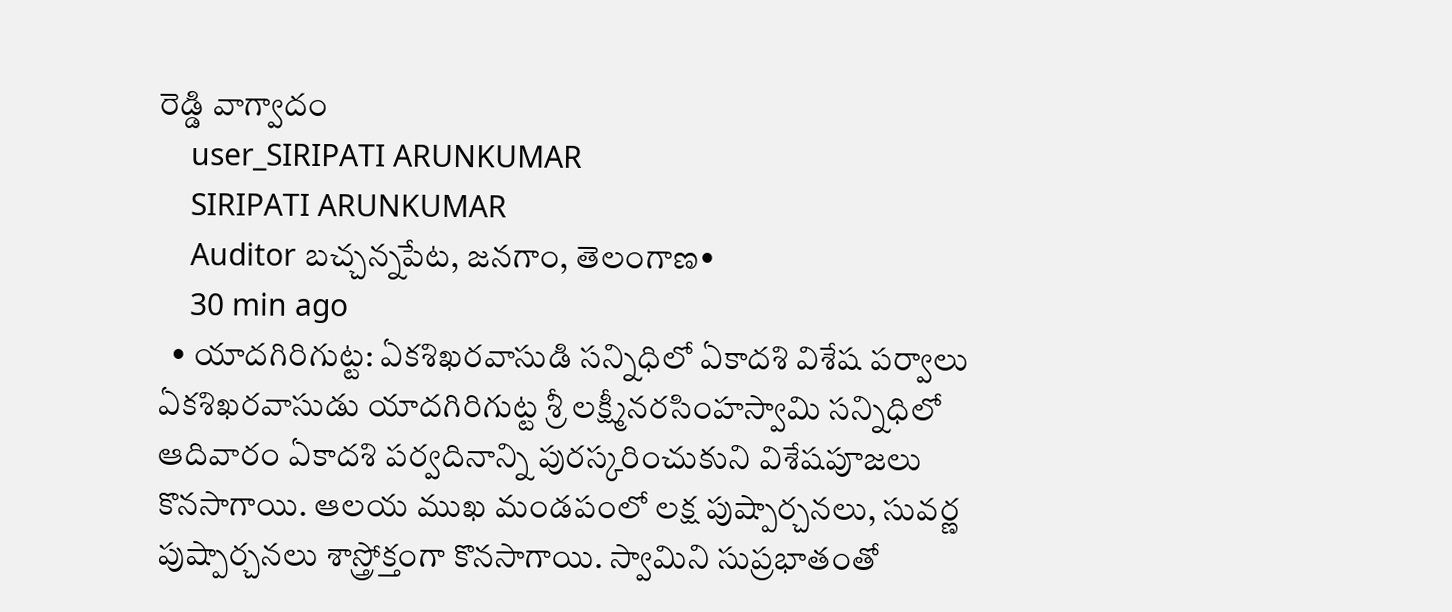రెడ్డి వాగ్వాదం
    user_SIRIPATI ARUNKUMAR
    SIRIPATI ARUNKUMAR
    Auditor బచ్చన్నపేట, జనగాం, తెలంగాణ•
    30 min ago
  • యాదగిరిగుట్ట: ఏకశిఖరవాసుడి సన్నిధిలో ఏకాదశి విశేష పర్వాలు ఏకశిఖరవాసుడు యాదగిరిగుట్ట శ్రీ లక్ష్మీనరసింహస్వామి సన్నిధిలో ఆదివారం ఏకాదశి పర్వదినాన్ని పురస్కరించుకుని విశేషపూజలు కొనసాగాయి. ఆలయ ముఖ మండపంలో లక్ష పుష్పార్చనలు, సువర్ణ పుష్పార్చనలు శాస్త్రోక్తంగా కొనసాగాయి. స్వామిని సుప్రభాతంతో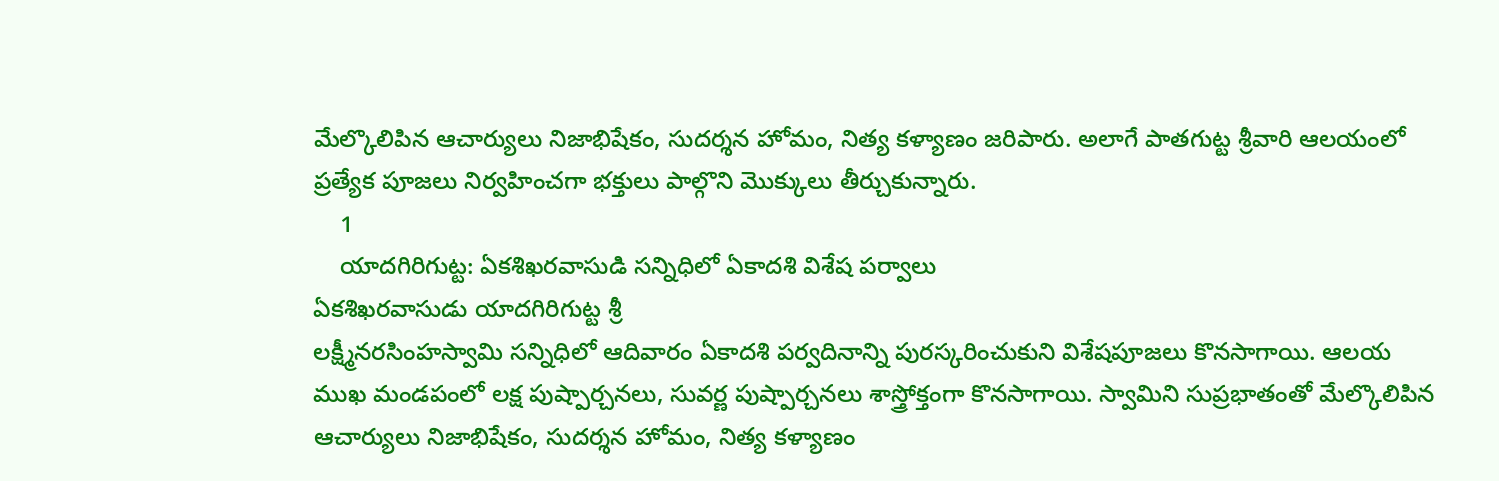మేల్కొలిపిన ఆచార్యులు నిజాభిషేకం, సుదర్శన హోమం, నిత్య కళ్యాణం జరిపారు. అలాగే పాతగుట్ట శ్రీవారి ఆలయంలో ప్రత్యేక పూజలు నిర్వహించగా భక్తులు పాల్గొని మొక్కులు తీర్చుకున్నారు.
    1
    యాదగిరిగుట్ట: ఏకశిఖరవాసుడి సన్నిధిలో ఏకాదశి విశేష పర్వాలు
ఏకశిఖరవాసుడు యాదగిరిగుట్ట శ్రీ
లక్ష్మీనరసింహస్వామి సన్నిధిలో ఆదివారం ఏకాదశి పర్వదినాన్ని పురస్కరించుకుని విశేషపూజలు కొనసాగాయి. ఆలయ ముఖ మండపంలో లక్ష పుష్పార్చనలు, సువర్ణ పుష్పార్చనలు శాస్త్రోక్తంగా కొనసాగాయి. స్వామిని సుప్రభాతంతో మేల్కొలిపిన
ఆచార్యులు నిజాభిషేకం, సుదర్శన హోమం, నిత్య కళ్యాణం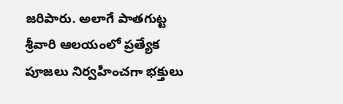జరిపారు. అలాగే పాతగుట్ట శ్రీవారి ఆలయంలో ప్రత్యేక పూజలు నిర్వహించగా భక్తులు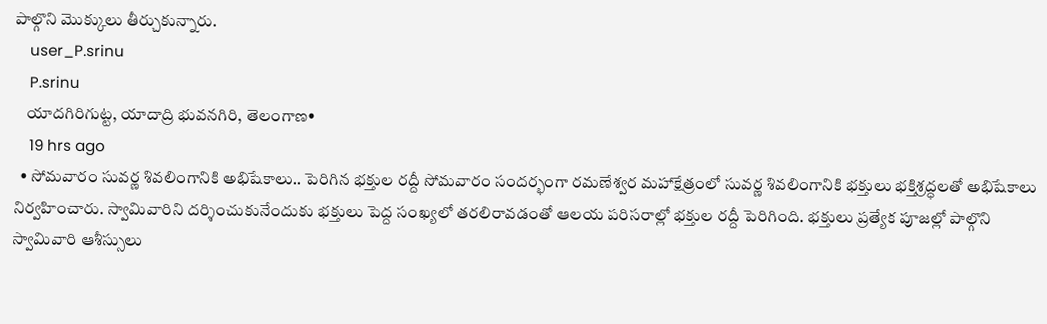పాల్గొని మొక్కులు తీర్చుకున్నారు.
    user_P.srinu
    P.srinu
    యాదగిరిగుట్ట, యాదాద్రి భువనగిరి, తెలంగాణ•
    19 hrs ago
  • సోమవారం సువర్ణ శివలింగానికి అభిషేకాలు.. పెరిగిన భక్తుల రద్దీ సోమవారం సందర్భంగా రమణేశ్వర మహాక్షేత్రంలో సువర్ణ శివలింగానికి భక్తులు భక్తిశ్రద్ధలతో అభిషేకాలు నిర్వహించారు. స్వామివారిని దర్శించుకునేందుకు భక్తులు పెద్ద సంఖ్యలో తరలిరావడంతో ఆలయ పరిసరాల్లో భక్తుల రద్దీ పెరిగింది. భక్తులు ప్రత్యేక పూజల్లో పాల్గొని స్వామివారి ఆశీస్సులు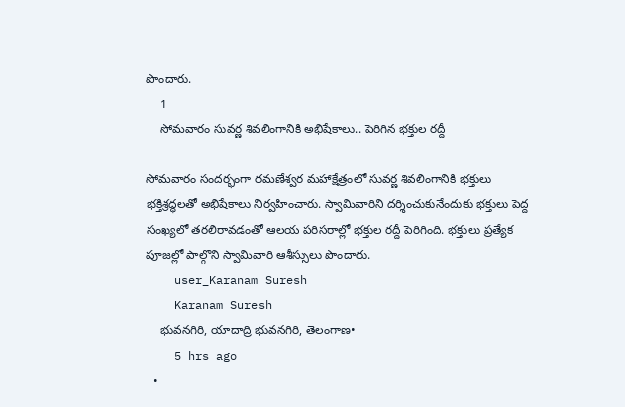పొందారు.
    1
    సోమవారం సువర్ణ శివలింగానికి అభిషేకాలు.. పెరిగిన భక్తుల రద్దీ

సోమవారం సందర్భంగా రమణేశ్వర మహాక్షేత్రంలో సువర్ణ శివలింగానికి భక్తులు భక్తిశ్రద్ధలతో అభిషేకాలు నిర్వహించారు. స్వామివారిని దర్శించుకునేందుకు భక్తులు పెద్ద సంఖ్యలో తరలిరావడంతో ఆలయ పరిసరాల్లో భక్తుల రద్దీ పెరిగింది. భక్తులు ప్రత్యేక పూజల్లో పాల్గొని స్వామివారి ఆశీస్సులు పొందారు.
    user_Karanam Suresh
    Karanam Suresh
    భువనగిరి, యాదాద్రి భువనగిరి, తెలంగాణ•
    5 hrs ago
  •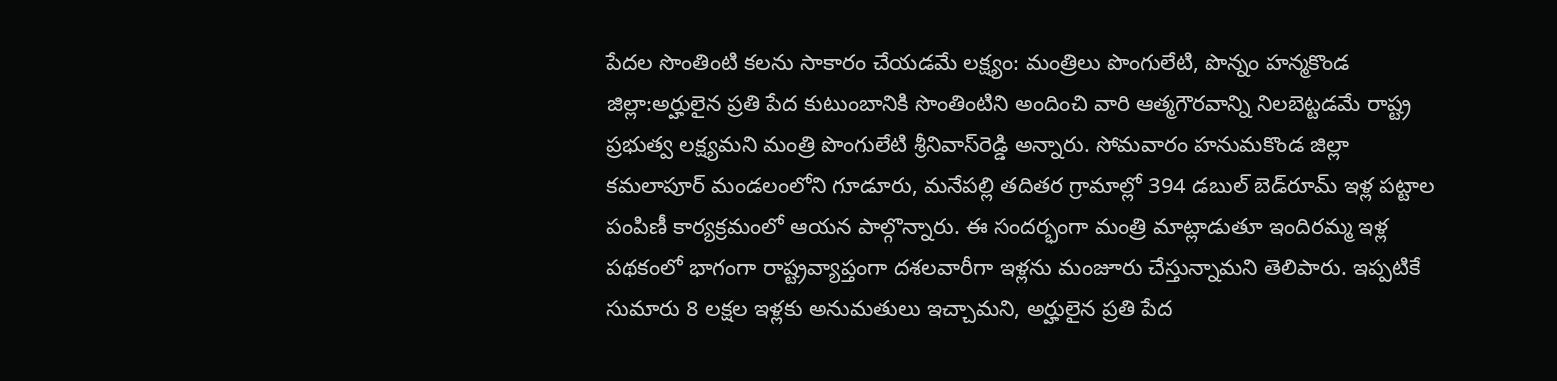పేదల సొంతింటి కలను సాకారం చేయడమే లక్ష్యం: మంత్రిలు పొంగులేటి, పొన్నం హన్మకొండ జిల్లా:అర్హులైన ప్రతి పేద కుటుంబానికి సొంతింటిని అందించి వారి ఆత్మగౌరవాన్ని నిలబెట్టడమే రాష్ట్ర ప్రభుత్వ లక్ష్యమని మంత్రి పొంగులేటి శ్రీనివాస్‌రెడ్డి అన్నారు. సోమవారం హనుమకొండ జిల్లా కమలాపూర్ మండలంలోని గూడూరు, మనేపల్లి తదితర గ్రామాల్లో 394 డబుల్‌ బెడ్‌రూమ్‌ ఇళ్ల పట్టాల పంపిణీ కార్యక్రమంలో ఆయన పాల్గొన్నారు. ఈ సందర్భంగా మంత్రి మాట్లాడుతూ ఇందిరమ్మ ఇళ్ల పథకంలో భాగంగా రాష్ట్రవ్యాప్తంగా దశలవారీగా ఇళ్లను మంజూరు చేస్తున్నామని తెలిపారు. ఇప్పటికే సుమారు 8 లక్షల ఇళ్లకు అనుమతులు ఇచ్చామని, అర్హులైన ప్రతి పేద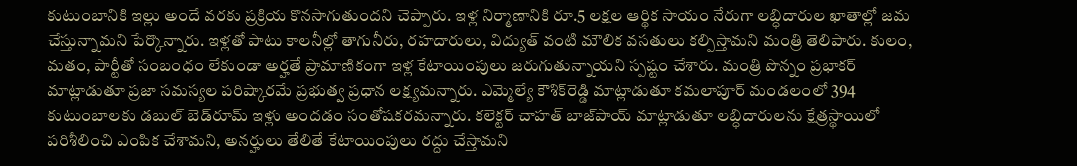కుటుంబానికి ఇల్లు అందే వరకు ప్రక్రియ కొనసాగుతుందని చెప్పారు. ఇళ్ల నిర్మాణానికి రూ.5 లక్షల ఆర్థిక సాయం నేరుగా లబ్ధిదారుల ఖాతాల్లో జమ చేస్తున్నామని పేర్కొన్నారు. ఇళ్లతో పాటు కాలనీల్లో తాగునీరు, రహదారులు, విద్యుత్ వంటి మౌలిక వసతులు కల్పిస్తామని మంత్రి తెలిపారు. కులం, మతం, పార్టీతో సంబంధం లేకుండా అర్హతే ప్రామాణికంగా ఇళ్ల కేటాయింపులు జరుగుతున్నాయని స్పష్టం చేశారు. మంత్రి పొన్నం ప్రభాకర్ మాట్లాడుతూ ప్రజా సమస్యల పరిష్కారమే ప్రభుత్వ ప్రధాన లక్ష్యమన్నారు. ఎమ్మెల్యే కౌశిక్‌రెడ్డి మాట్లాడుతూ కమలాపూర్ మండలంలో 394 కుటుంబాలకు డబుల్‌ బెడ్‌రూమ్‌ ఇళ్లు అందడం సంతోషకరమన్నారు. కలెక్టర్ చాహత్ బాజ్‌పాయ్ మాట్లాడుతూ లబ్ధిదారులను క్షేత్రస్థాయిలో పరిశీలించి ఎంపిక చేశామని, అనర్హులు తేలితే కేటాయింపులు రద్దు చేస్తామని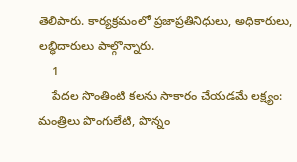తెలిపారు. కార్యక్రమంలో ప్రజాప్రతినిధులు, అధికారులు, లబ్ధిదారులు పాల్గొన్నారు.
    1
    పేదల సొంతింటి కలను సాకారం చేయడమే లక్ష్యం: మంత్రిలు పొంగులేటి, పొన్నం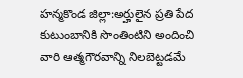హన్మకొండ జిల్లా:అర్హులైన ప్రతి పేద కుటుంబానికి సొంతింటిని అందించి వారి ఆత్మగౌరవాన్ని నిలబెట్టడమే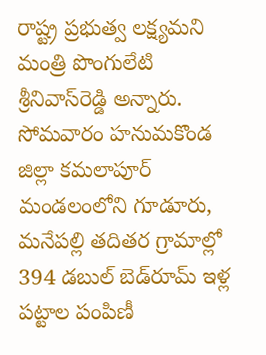రాష్ట్ర ప్రభుత్వ లక్ష్యమని మంత్రి పొంగులేటి శ్రీనివాస్‌రెడ్డి అన్నారు. సోమవారం హనుమకొండ జిల్లా కమలాపూర్ మండలంలోని గూడూరు, మనేపల్లి తదితర గ్రామాల్లో 394 డబుల్‌ బెడ్‌రూమ్‌ ఇళ్ల పట్టాల పంపిణీ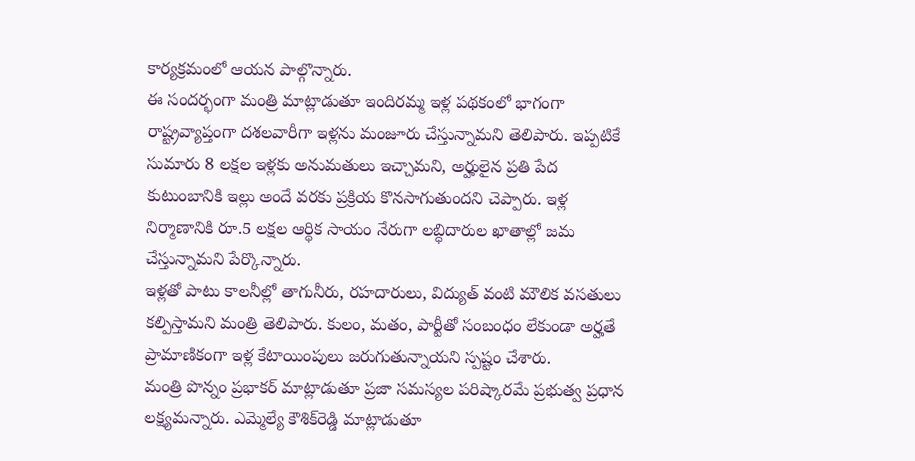కార్యక్రమంలో ఆయన పాల్గొన్నారు.
ఈ సందర్భంగా మంత్రి మాట్లాడుతూ ఇందిరమ్మ ఇళ్ల పథకంలో భాగంగా రాష్ట్రవ్యాప్తంగా దశలవారీగా ఇళ్లను మంజూరు చేస్తున్నామని తెలిపారు. ఇప్పటికే సుమారు 8 లక్షల ఇళ్లకు అనుమతులు ఇచ్చామని, అర్హులైన ప్రతి పేద కుటుంబానికి ఇల్లు అందే వరకు ప్రక్రియ కొనసాగుతుందని చెప్పారు. ఇళ్ల నిర్మాణానికి రూ.5 లక్షల ఆర్థిక సాయం నేరుగా లబ్ధిదారుల ఖాతాల్లో జమ చేస్తున్నామని పేర్కొన్నారు.
ఇళ్లతో పాటు కాలనీల్లో తాగునీరు, రహదారులు, విద్యుత్ వంటి మౌలిక వసతులు కల్పిస్తామని మంత్రి తెలిపారు. కులం, మతం, పార్టీతో సంబంధం లేకుండా అర్హతే ప్రామాణికంగా ఇళ్ల కేటాయింపులు జరుగుతున్నాయని స్పష్టం చేశారు.
మంత్రి పొన్నం ప్రభాకర్ మాట్లాడుతూ ప్రజా సమస్యల పరిష్కారమే ప్రభుత్వ ప్రధాన లక్ష్యమన్నారు. ఎమ్మెల్యే కౌశిక్‌రెడ్డి మాట్లాడుతూ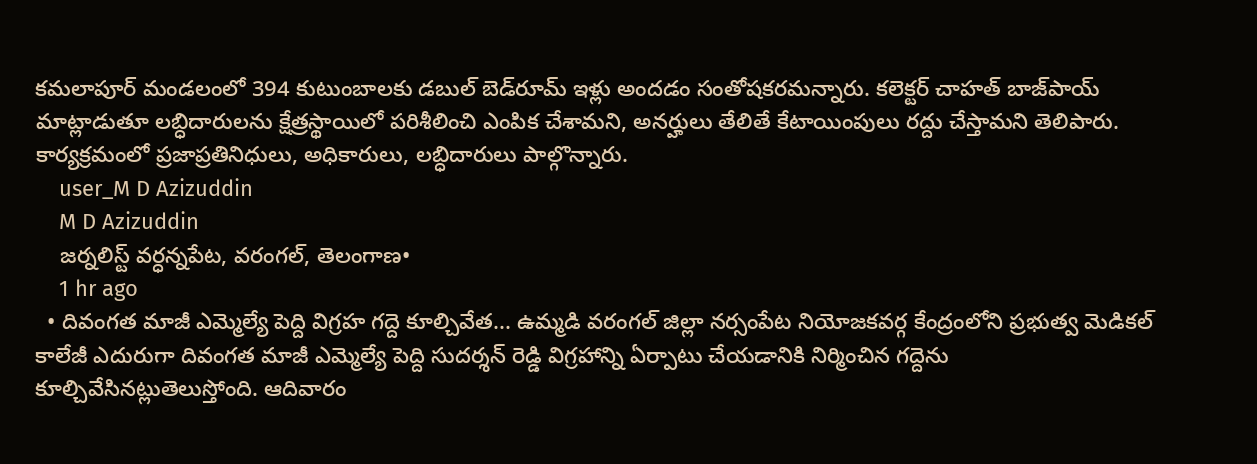కమలాపూర్ మండలంలో 394 కుటుంబాలకు డబుల్‌ బెడ్‌రూమ్‌ ఇళ్లు అందడం సంతోషకరమన్నారు. కలెక్టర్ చాహత్ బాజ్‌పాయ్ మాట్లాడుతూ లబ్ధిదారులను క్షేత్రస్థాయిలో పరిశీలించి ఎంపిక చేశామని, అనర్హులు తేలితే కేటాయింపులు రద్దు చేస్తామని తెలిపారు. కార్యక్రమంలో ప్రజాప్రతినిధులు, అధికారులు, లబ్ధిదారులు పాల్గొన్నారు.
    user_M D Azizuddin
    M D Azizuddin
    జర్నలిస్ట్ వర్ధన్నపేట, వరంగల్, తెలంగాణ•
    1 hr ago
  • దివంగత మాజీ ఎమ్మెల్యే పెద్ది విగ్రహ గద్దె కూల్చివేత... ఉమ్మడి వరంగల్ జిల్లా నర్సంపేట నియోజకవర్గ కేంద్రంలోని ప్రభుత్వ మెడికల్ కాలేజీ ఎదురుగా దివంగత మాజీ ఎమ్మెల్యే పెద్ది సుదర్శన్ రెడ్డి విగ్రహాన్ని ఏర్పాటు చేయడానికి నిర్మించిన గద్దెను కూల్చివేసినట్లుతెలుస్తోంది. ఆదివారం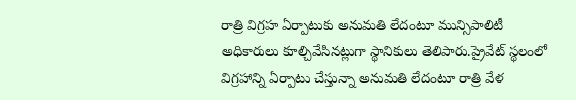రాత్రి విగ్రహ ఏర్పాటుకు అనుమతి లేదంటూ మున్సిపాలిటీ అధికారులు కూల్చివేసినట్లుగా స్థానికులు తెలిపారు.ప్రైవేట్ స్థలంలో విగ్రహాన్ని ఏర్పాటు చేస్తున్నా అనుమతి లేదంటూ రాత్రి వేళ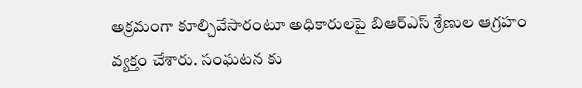అక్రమంగా కూల్చివేసారంటూ అధికారులపై బిఆర్ఎస్ శ్రేణుల ఆగ్రహం వ్యక్తం చేశారు. సంఘటన కు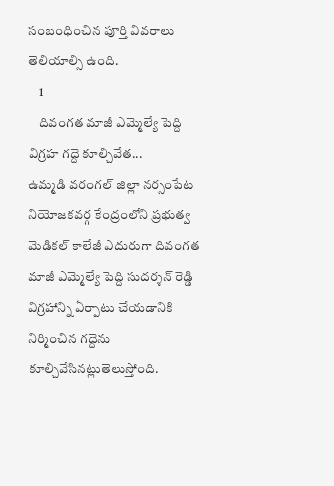సంబంధించిన పూర్తి వివరాలు తెలియాల్సి ఉంది.
    1
    దివంగత మాజీ ఎమ్మెల్యే పెద్ది విగ్రహ గద్దె కూల్చివేత...
ఉమ్మడి వరంగల్ జిల్లా నర్సంపేట నియోజకవర్గ కేంద్రంలోని ప్రభుత్వ మెడికల్ కాలేజీ ఎదురుగా దివంగత మాజీ ఎమ్మెల్యే పెద్ది సుదర్శన్ రెడ్డి విగ్రహాన్ని ఏర్పాటు చేయడానికి నిర్మించిన గద్దెను కూల్చివేసినట్లుతెలుస్తోంది.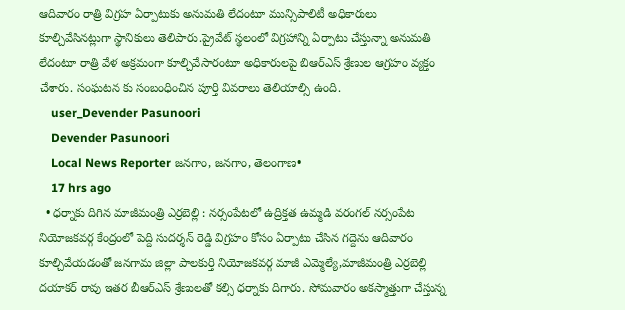ఆదివారం రాత్రి విగ్రహ ఏర్పాటుకు అనుమతి లేదంటూ మున్సిపాలిటీ అధికారులు
కూల్చివేసినట్లుగా స్థానికులు తెలిపారు.ప్రైవేట్ స్థలంలో విగ్రహాన్ని ఏర్పాటు చేస్తున్నా అనుమతి లేదంటూ రాత్రి వేళ అక్రమంగా కూల్చివేసారంటూ అధికారులపై బిఆర్ఎస్ శ్రేణుల ఆగ్రహం వ్యక్తం చేశారు. సంఘటన కు సంబంధించిన పూర్తి వివరాలు తెలియాల్సి ఉంది.
    user_Devender Pasunoori
    Devender Pasunoori
    Local News Reporter జనగాం, జనగాం, తెలంగాణ•
    17 hrs ago
  • ధర్నాకు దిగిన మాజీమంత్రి ఎర్రబెల్లి : నర్సంపేటలో ఉద్రిక్తత ఉమ్మడి వరంగల్ నర్సంపేట నియోజకవర్గ కేంద్రంలో పెద్ది సుదర్శన్ రెడ్డి విగ్రహం కోసం ఏర్పాటు చేసిన గద్దెను ఆదివారం కూల్చివేయడంతో జనగామ జిల్లా పాలకుర్తి నియోజకవర్గ మాజీ ఎమ్మెల్యే,మాజీమంత్రి ఎర్రబెల్లి దయాకర్ రావు ఇతర బీఆర్ఎస్ శ్రేణులతో కల్సి ధర్నాకు దిగారు. సోమవారం అకస్మాత్తుగా చేస్తున్న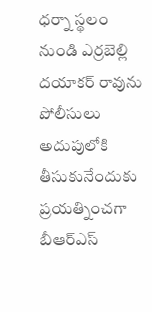ధర్నా స్థలం నుండి ఎర్రబెల్లి దయాకర్ రావును పోలీసులు అదుపులోకి తీసుకునేందుకు ప్రయత్నించగా బీఆర్ఎస్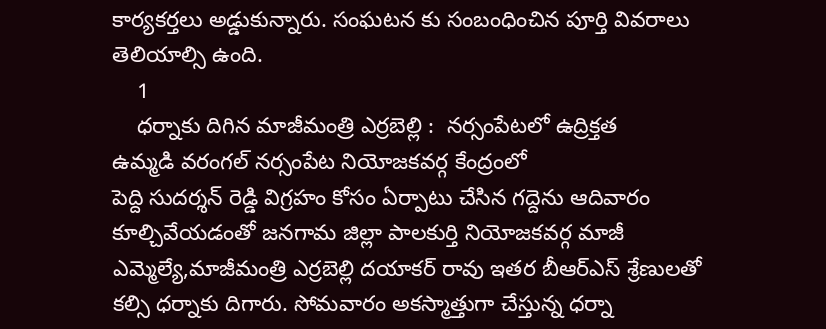కార్యకర్తలు అడ్డుకున్నారు. సంఘటన కు సంబంధించిన పూర్తి వివరాలు తెలియాల్సి ఉంది.
    1
    ధర్నాకు దిగిన మాజీమంత్రి ఎర్రబెల్లి :  నర్సంపేటలో ఉద్రిక్తత
ఉమ్మడి వరంగల్ నర్సంపేట నియోజకవర్గ కేంద్రంలో
పెద్ది సుదర్శన్ రెడ్డి విగ్రహం కోసం ఏర్పాటు చేసిన గద్దెను ఆదివారం కూల్చివేయడంతో జనగామ జిల్లా పాలకుర్తి నియోజకవర్గ మాజీ ఎమ్మెల్యే,మాజీమంత్రి ఎర్రబెల్లి దయాకర్ రావు ఇతర బీఆర్ఎస్ శ్రేణులతో కల్సి ధర్నాకు దిగారు. సోమవారం అకస్మాత్తుగా చేస్తున్న ధర్నా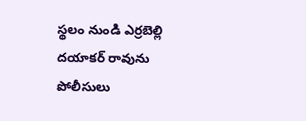స్థలం నుండి ఎర్రబెల్లి దయాకర్ రావును పోలీసులు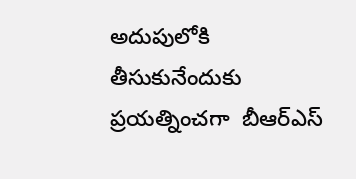అదుపులోకి తీసుకునేందుకు ప్రయత్నించగా  బీఆర్ఎస్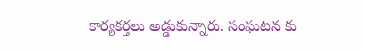కార్యకర్తలు అడ్డుకున్నారు. సంఘటన కు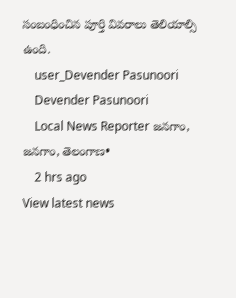సంబంధించిన పూర్తి వివరాలు తెలియాల్సి ఉంది.
    user_Devender Pasunoori
    Devender Pasunoori
    Local News Reporter జనగాం, జనగాం, తెలంగాణ•
    2 hrs ago
View latest news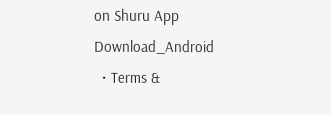on Shuru App
Download_Android
  • Terms &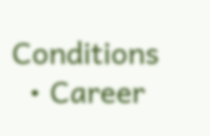Conditions
  • Career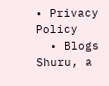• Privacy Policy
  • Blogs
Shuru, a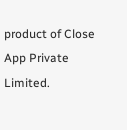product of Close App Private Limited.